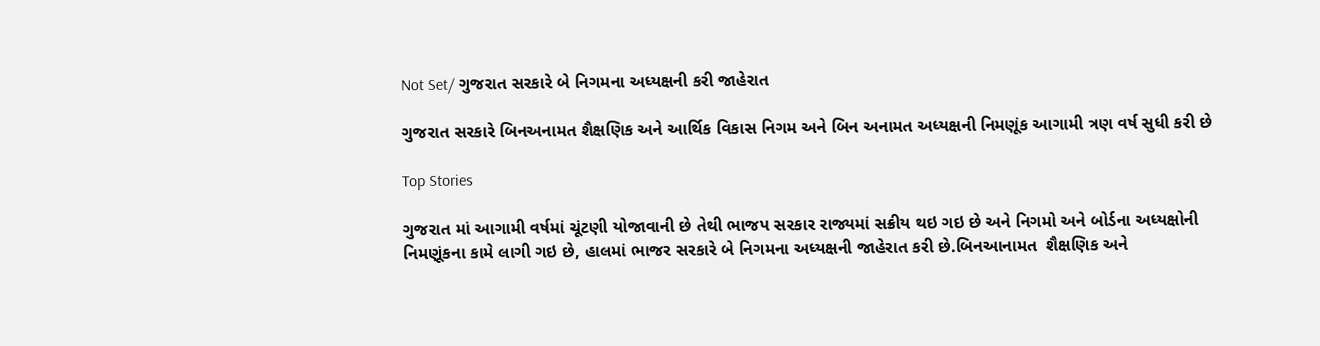Not Set/ ગુજરાત સરકારે બે નિગમના અધ્યક્ષની કરી જાહેરાત

ગુજરાત સરકારે બિનઅનામત શૈક્ષણિક અને આર્થિક વિકાસ નિગમ અને બિન અનામત અધ્યક્ષની નિમણૂંક આગામી ત્રણ વર્ષ સુધી કરી છે

Top Stories

ગુજરાત માં આગામી વર્ષમાં ચૂંટણી યોજાવાની છે તેથી ભાજપ સરકાર રાજ્યમાં સક્રીય થઇ ગઇ છે અને નિગમો અને બોર્ડના અધ્યક્ષોની નિમણૂંકના કામે લાગી ગઇ છે, હાલમાં ભાજર સરકારે બે નિગમના અધ્યક્ષની જાહેરાત કરી છે.બિનઆનામત  શૈક્ષણિક અને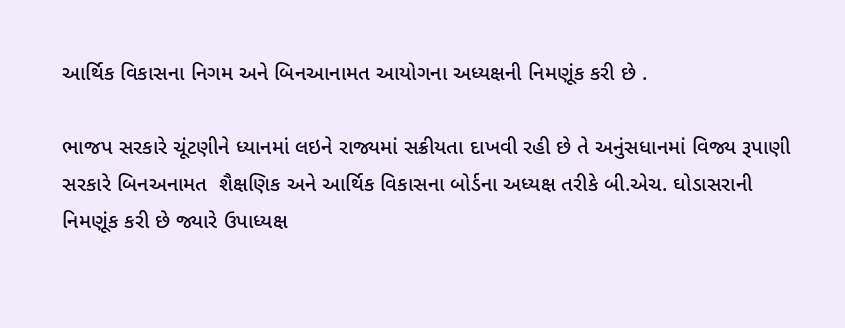આર્થિક વિકાસના નિગમ અને બિનઆનામત આયોગના અધ્યક્ષની નિમણૂંક કરી છે .

ભાજપ સરકારે ચૂંટણીને ધ્યાનમાં લઇને રાજ્યમાં સક્રીયતા દાખવી રહી છે તે અનુંસધાનમાં વિજ્ય રૂપાણી સરકારે બિનઅનામત  શૈક્ષણિક અને આર્થિક વિકાસના બોર્ડના અધ્યક્ષ તરીકે બી.એચ. ઘોડાસરાની નિમણૂંક કરી છે જ્યારે ઉપાધ્યક્ષ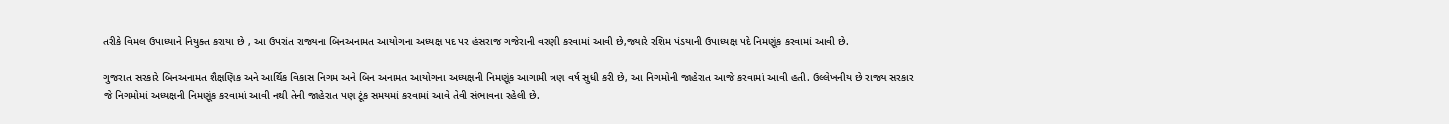તરીકે વિમલ ઉપાધ્યાને નિયુક્ત કરાયા છે , આ ઉપરાંત રાજ્યના બિનઅનામત આયોગના અધ્યક્ષ પદ પર હંસરાજ ગજેરાની વરણી કરવામાં આવી છે,જ્યારે રશિમ પંડયાની ઉપાધ્યક્ષ પદે નિમણૂંક કરવામાં આવી છે.

ગુજરાત સરકારે બિનઅનામત શૈક્ષણિક અને આર્થિક વિકાસ નિગમ અને બિન અનામત આયોગના અધ્યક્ષની નિમણૂંક આગામી ત્રણ વર્ષ સુધી કરી છે, આ નિગમોની જાહેરાત આજે કરવામાં આવી હતી. ઉલ્લેખનીય છે રાજ્ય સરકાર જે નિગમોમાં અધ્યક્ષની નિમણૂંક કરવામાં આવી નથી તેની જાહેરાત પણ ટૂંક સમયમાં કરવામાં આવે તેવી સંભાવના રહેલી છે.